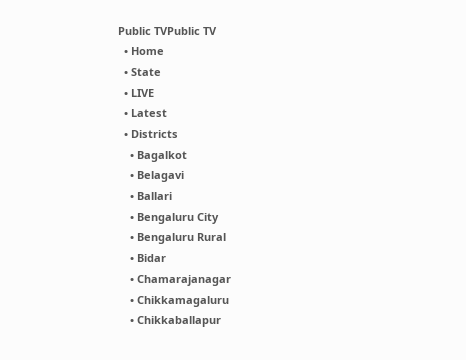Public TVPublic TV
  • Home
  • State
  • LIVE
  • Latest
  • Districts
    • Bagalkot
    • Belagavi
    • Ballari
    • Bengaluru City
    • Bengaluru Rural
    • Bidar
    • Chamarajanagar
    • Chikkamagaluru
    • Chikkaballapur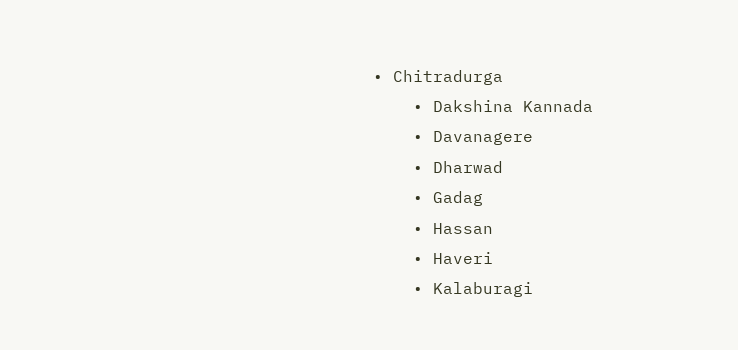• Chitradurga
    • Dakshina Kannada
    • Davanagere
    • Dharwad
    • Gadag
    • Hassan
    • Haveri
    • Kalaburagi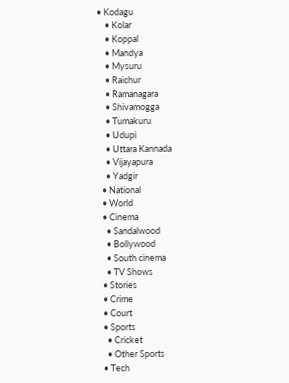• Kodagu
    • Kolar
    • Koppal
    • Mandya
    • Mysuru
    • Raichur
    • Ramanagara
    • Shivamogga
    • Tumakuru
    • Udupi
    • Uttara Kannada
    • Vijayapura
    • Yadgir
  • National
  • World
  • Cinema
    • Sandalwood
    • Bollywood
    • South cinema
    • TV Shows
  • Stories
  • Crime
  • Court
  • Sports
    • Cricket
    • Other Sports
  • Tech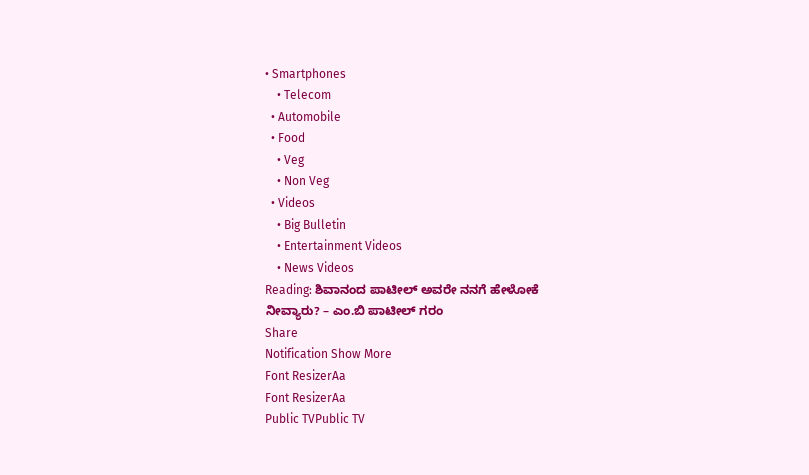• Smartphones
    • Telecom
  • Automobile
  • Food
    • Veg
    • Non Veg
  • Videos
    • Big Bulletin
    • Entertainment Videos
    • News Videos
Reading: ಶಿವಾನಂದ ಪಾಟೀಲ್ ಅವರೇ ನನಗೆ ಹೇಳೋಕೆ ನೀವ್ಯಾರು? – ಎಂ.ಬಿ ಪಾಟೀಲ್ ಗರಂ
Share
Notification Show More
Font ResizerAa
Font ResizerAa
Public TVPublic TV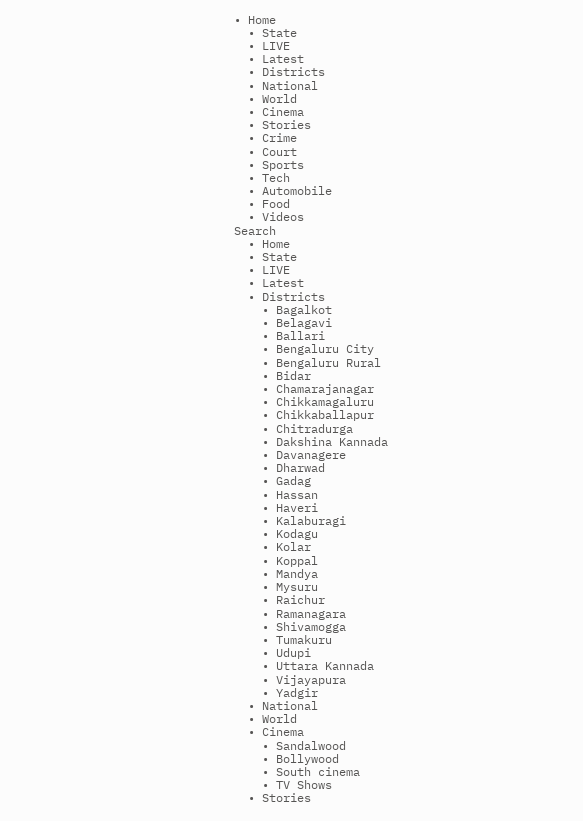• Home
  • State
  • LIVE
  • Latest
  • Districts
  • National
  • World
  • Cinema
  • Stories
  • Crime
  • Court
  • Sports
  • Tech
  • Automobile
  • Food
  • Videos
Search
  • Home
  • State
  • LIVE
  • Latest
  • Districts
    • Bagalkot
    • Belagavi
    • Ballari
    • Bengaluru City
    • Bengaluru Rural
    • Bidar
    • Chamarajanagar
    • Chikkamagaluru
    • Chikkaballapur
    • Chitradurga
    • Dakshina Kannada
    • Davanagere
    • Dharwad
    • Gadag
    • Hassan
    • Haveri
    • Kalaburagi
    • Kodagu
    • Kolar
    • Koppal
    • Mandya
    • Mysuru
    • Raichur
    • Ramanagara
    • Shivamogga
    • Tumakuru
    • Udupi
    • Uttara Kannada
    • Vijayapura
    • Yadgir
  • National
  • World
  • Cinema
    • Sandalwood
    • Bollywood
    • South cinema
    • TV Shows
  • Stories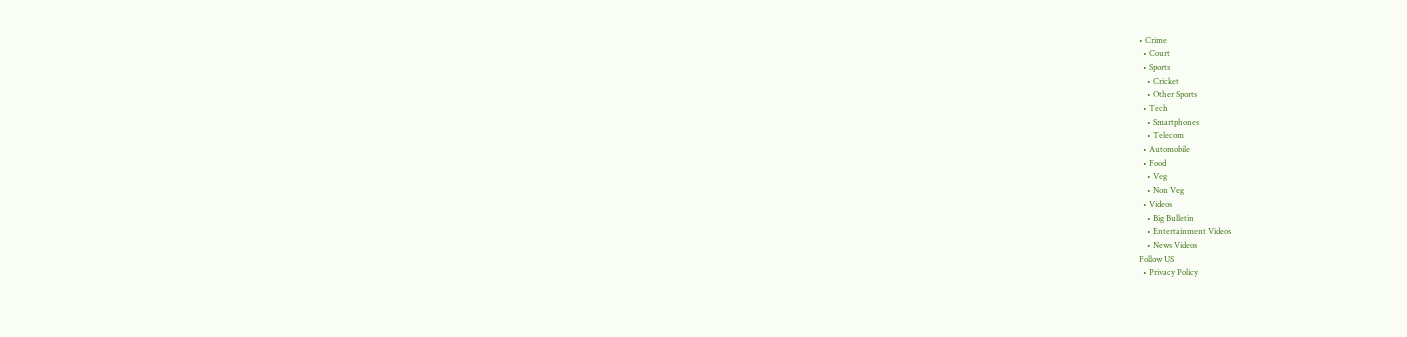• Crime
  • Court
  • Sports
    • Cricket
    • Other Sports
  • Tech
    • Smartphones
    • Telecom
  • Automobile
  • Food
    • Veg
    • Non Veg
  • Videos
    • Big Bulletin
    • Entertainment Videos
    • News Videos
Follow US
  • Privacy Policy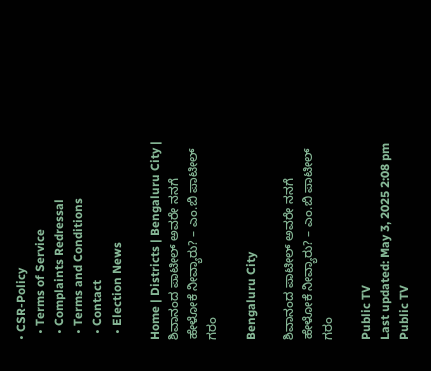• CSR-Policy
  • Terms of Service
  • Complaints Redressal
  • Terms and Conditions
  • Contact
  • Election News

Home | Districts | Bengaluru City | ಶಿವಾನಂದ ಪಾಟೀಲ್ ಅವರೇ ನನಗೆ ಹೇಳೋಕೆ ನೀವ್ಯಾರು? – ಎಂ.ಬಿ ಪಾಟೀಲ್ ಗರಂ

Bengaluru City

ಶಿವಾನಂದ ಪಾಟೀಲ್ ಅವರೇ ನನಗೆ ಹೇಳೋಕೆ ನೀವ್ಯಾರು? – ಎಂ.ಬಿ ಪಾಟೀಲ್ ಗರಂ

Public TV
Last updated: May 3, 2025 2:08 pm
Public TV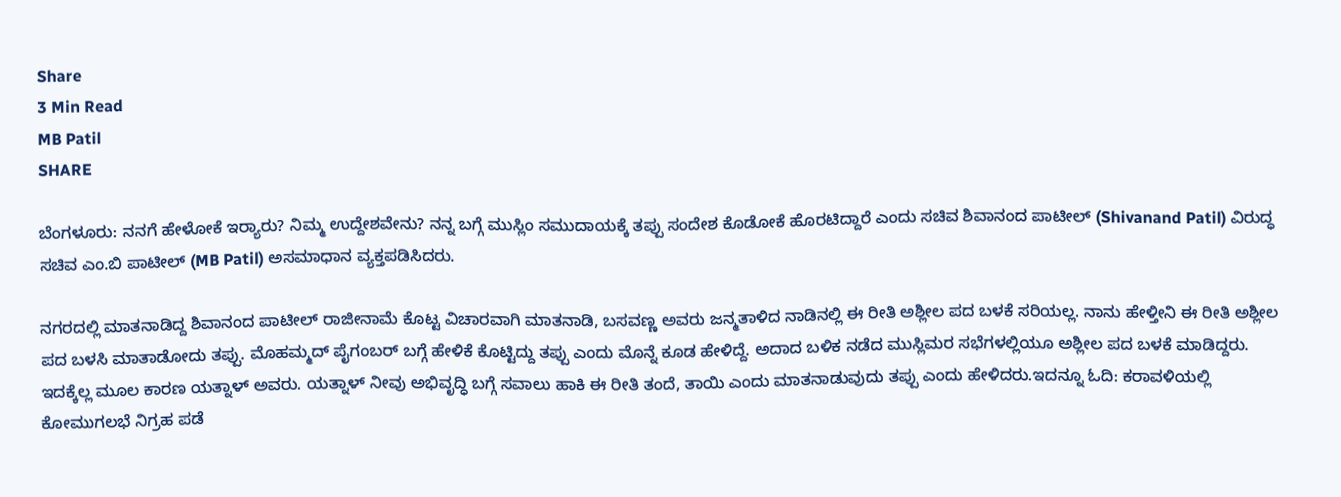Share
3 Min Read
MB Patil
SHARE

ಬೆಂಗಳೂರು: ನನಗೆ ಹೇಳೋಕೆ ಇರ‍್ಯಾರು? ನಿಮ್ಮ ಉದ್ದೇಶವೇನು? ನನ್ನ ಬಗ್ಗೆ ಮುಸ್ಲಿಂ ಸಮುದಾಯಕ್ಕೆ ತಪ್ಪು ಸಂದೇಶ ಕೊಡೋಕೆ ಹೊರಟಿದ್ದಾರೆ ಎಂದು ಸಚಿವ ಶಿವಾನಂದ ಪಾಟೀಲ್ (Shivanand Patil) ವಿರುದ್ಧ ಸಚಿವ ಎಂ.ಬಿ ಪಾಟೀಲ್ (MB Patil) ಅಸಮಾಧಾನ ವ್ಯಕ್ತಪಡಿಸಿದರು.

ನಗರದಲ್ಲಿ ಮಾತನಾಡಿದ್ದ ಶಿವಾನಂದ ಪಾಟೀಲ್ ರಾಜೀನಾಮೆ ಕೊಟ್ಟ ವಿಚಾರವಾಗಿ ಮಾತನಾಡಿ, ಬಸವಣ್ಣ ಅವರು ಜನ್ಮತಾಳಿದ ನಾಡಿನಲ್ಲಿ ಈ ರೀತಿ ಅಶ್ಲೀಲ ಪದ ಬಳಕೆ ಸರಿಯಲ್ಲ. ನಾನು ಹೇಳ್ತೀನಿ ಈ ರೀತಿ ಅಶ್ಲೀಲ ಪದ ಬಳಸಿ ಮಾತಾಡೋದು ತಪ್ಪು. ಮೊಹಮ್ಮದ್ ಪೈಗಂಬರ್ ಬಗ್ಗೆ ಹೇಳಿಕೆ ಕೊಟ್ಟಿದ್ದು ತಪ್ಪು ಎಂದು ಮೊನ್ನೆ ಕೂಡ ಹೇಳಿದ್ದೆ. ಅದಾದ ಬಳಿಕ ನಡೆದ ಮುಸ್ಲಿಮರ ಸಭೆಗಳಲ್ಲಿಯೂ ಅಶ್ಲೀಲ ಪದ ಬಳಕೆ ಮಾಡಿದ್ದರು. ಇದಕ್ಕೆಲ್ಲ ಮೂಲ ಕಾರಣ ಯತ್ನಾಳ್ ಅವರು. ಯತ್ನಾಳ್ ನೀವು ಅಭಿವೃದ್ಧಿ ಬಗ್ಗೆ ಸವಾಲು ಹಾಕಿ ಈ ರೀತಿ ತಂದೆ, ತಾಯಿ ಎಂದು ಮಾತನಾಡುವುದು ತಪ್ಪು ಎಂದು ಹೇಳಿದರು.ಇದನ್ನೂ ಓದಿ: ಕರಾವಳಿಯಲ್ಲಿ ಕೋಮುಗಲಭೆ ನಿಗ್ರಹ ಪಡೆ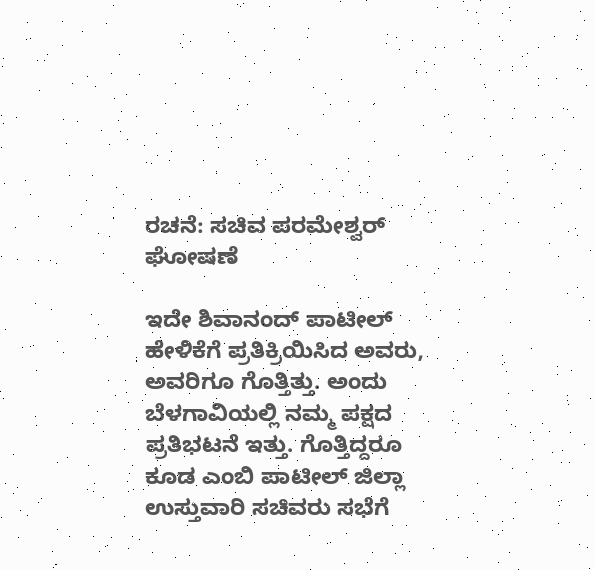ರಚನೆ: ಸಚಿವ ಪರಮೇಶ್ವರ್ ಘೋಷಣೆ

ಇದೇ ಶಿವಾನಂದ್ ಪಾಟೀಲ್ ಹೇಳಿಕೆಗೆ ಪ್ರತಿಕ್ರಿಯಿಸಿದ ಅವರು, ಅವರಿಗೂ ಗೊತ್ತಿತ್ತು. ಅಂದು ಬೆಳಗಾವಿಯಲ್ಲಿ ನಮ್ಮ ಪಕ್ಷದ ಪ್ರತಿಭಟನೆ ಇತ್ತು. ಗೊತ್ತಿದ್ದರೂ ಕೂಡ ಎಂಬಿ ಪಾಟೀಲ್ ಜಿಲ್ಲಾ ಉಸ್ತುವಾರಿ ಸಚಿವರು ಸಭೆಗೆ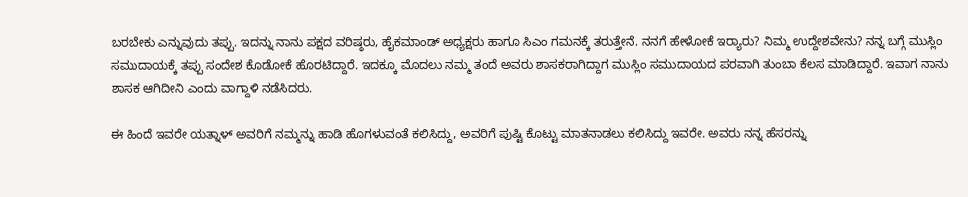ಬರಬೇಕು ಎನ್ನುವುದು ತಪ್ಪು. ಇದನ್ನು ನಾನು ಪಕ್ಷದ ವರಿಷ್ಠರು, ಹೈಕಮಾಂಡ್ ಅಧ್ಯಕ್ಷರು ಹಾಗೂ ಸಿಎಂ ಗಮನಕ್ಕೆ ತರುತ್ತೇನೆ. ನನಗೆ ಹೇಳೋಕೆ ಇರ‍್ಯಾರು? ನಿಮ್ಮ ಉದ್ದೇಶವೇನು? ನನ್ನ ಬಗ್ಗೆ ಮುಸ್ಲಿಂ ಸಮುದಾಯಕ್ಕೆ ತಪ್ಪು ಸಂದೇಶ ಕೊಡೋಕೆ ಹೊರಟಿದ್ದಾರೆ. ಇದಕ್ಕೂ ಮೊದಲು ನಮ್ಮ ತಂದೆ ಅವರು ಶಾಸಕರಾಗಿದ್ದಾಗ ಮುಸ್ಲಿಂ ಸಮುದಾಯದ ಪರವಾಗಿ ತುಂಬಾ ಕೆಲಸ ಮಾಡಿದ್ದಾರೆ. ಇವಾಗ ನಾನು ಶಾಸಕ ಆಗಿದೀನಿ ಎಂದು ವಾಗ್ದಾಳಿ ನಡೆಸಿದರು.

ಈ ಹಿಂದೆ ಇವರೇ ಯತ್ನಾಳ್ ಅವರಿಗೆ ನಮ್ಮನ್ನು ಹಾಡಿ ಹೊಗಳುವಂತೆ ಕಲಿಸಿದ್ದು, ಅವರಿಗೆ ಪುಷ್ಟಿ ಕೊಟ್ಟು ಮಾತನಾಡಲು ಕಲಿಸಿದ್ದು ಇವರೇ. ಅವರು ನನ್ನ ಹೆಸರನ್ನು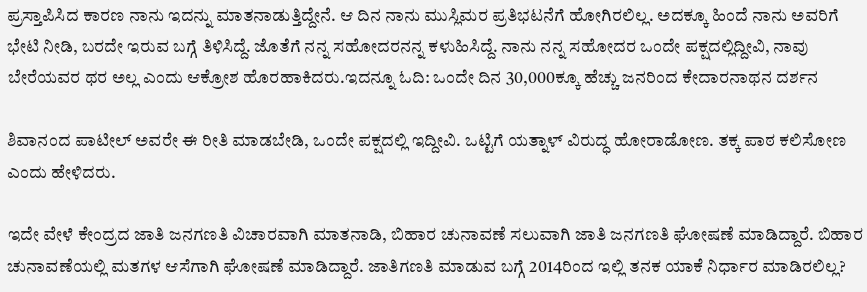ಪ್ರಸ್ತಾಪಿಸಿದ ಕಾರಣ ನಾನು ಇದನ್ನು ಮಾತನಾಡುತ್ತಿದ್ದೇನೆ. ಆ ದಿನ ನಾನು ಮುಸ್ಲಿಮರ ಪ್ರತಿಭಟನೆಗೆ ಹೋಗಿರಲಿಲ್ಲ. ಅದಕ್ಕೂ ಹಿಂದೆ ನಾನು ಅವರಿಗೆ ಭೇಟಿ ನೀಡಿ, ಬರದೇ ಇರುವ ಬಗ್ಗೆ ತಿಳಿಸಿದ್ದೆ. ಜೊತೆಗೆ ನನ್ನ ಸಹೋದರನನ್ನ ಕಳುಹಿಸಿದ್ದೆ. ನಾನು ನನ್ನ ಸಹೋದರ ಒಂದೇ ಪಕ್ಷದಲ್ಲಿದ್ದೀವಿ, ನಾವು ಬೇರೆಯವರ ಥರ ಅಲ್ಲ ಎಂದು ಆಕ್ರೋಶ ಹೊರಹಾಕಿದರು.ಇದನ್ನೂ ಓದಿ: ಒಂದೇ ದಿನ 30,000ಕ್ಕೂ ಹೆಚ್ಚು ಜನರಿಂದ ಕೇದಾರನಾಥನ ದರ್ಶನ

ಶಿವಾನಂದ ಪಾಟೀಲ್ ಅವರೇ ಈ ರೀತಿ ಮಾಡಬೇಡಿ, ಒಂದೇ ಪಕ್ಷದಲ್ಲಿ ಇದ್ದೀವಿ. ಒಟ್ಟಿಗೆ ಯತ್ನಾಳ್ ವಿರುದ್ಧ ಹೋರಾಡೋಣ. ತಕ್ಕ ಪಾಠ ಕಲಿಸೋಣ ಎಂದು ಹೇಳಿದರು.

ಇದೇ ವೇಳೆ ಕೇಂದ್ರದ ಜಾತಿ ಜನಗಣತಿ ವಿಚಾರವಾಗಿ ಮಾತನಾಡಿ, ಬಿಹಾರ ಚುನಾವಣೆ ಸಲುವಾಗಿ ಜಾತಿ ಜನಗಣತಿ ಘೋಷಣೆ ಮಾಡಿದ್ದಾರೆ. ಬಿಹಾರ ಚುನಾವಣೆಯಲ್ಲಿ ಮತಗಳ ಆಸೆಗಾಗಿ ಘೋಷಣೆ ಮಾಡಿದ್ದಾರೆ. ಜಾತಿಗಣತಿ ಮಾಡುವ ಬಗ್ಗೆ 2014ರಿಂದ ಇಲ್ಲಿ ತನಕ ಯಾಕೆ ನಿರ್ಧಾರ ಮಾಡಿರಲಿಲ್ಲ?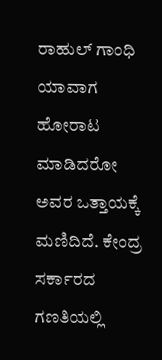ರಾಹುಲ್ ಗಾಂಧಿ ಯಾವಾಗ ಹೋರಾಟ ಮಾಡಿದರೋ ಅವರ ಒತ್ತಾಯಕ್ಕೆ ಮಣಿದಿದೆ. ಕೇಂದ್ರ ಸರ್ಕಾರದ ಗಣತಿಯಲ್ಲಿ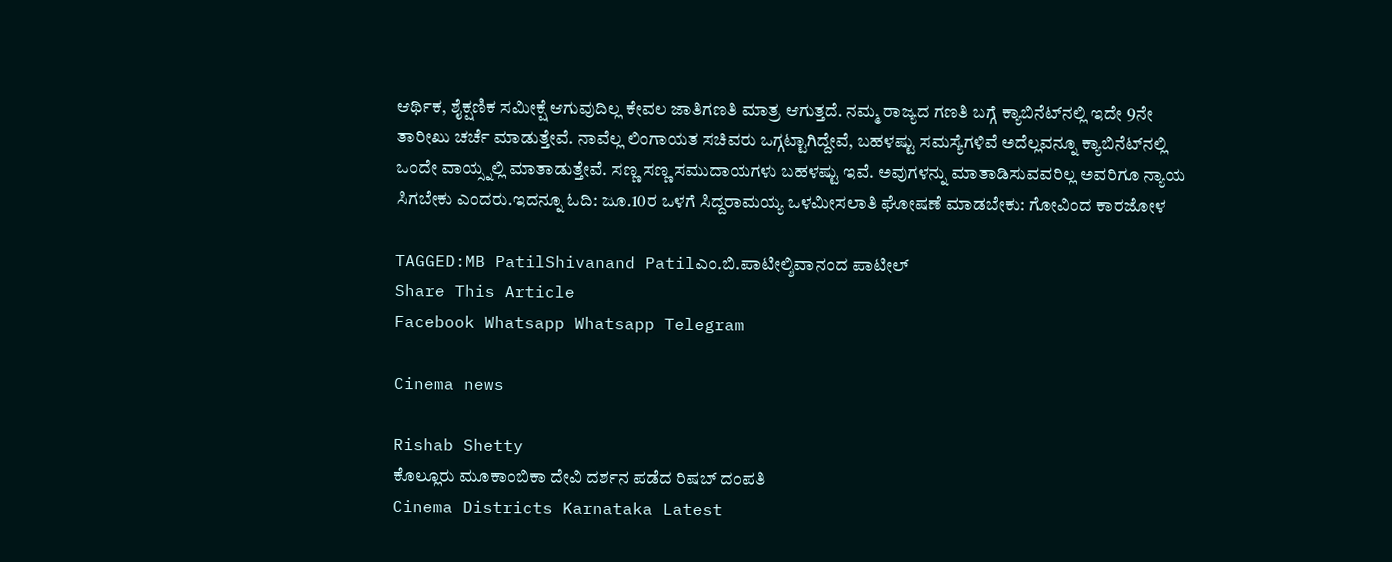ಆರ್ಥಿಕ, ಶೈಕ್ಷಣಿಕ ಸಮೀಕ್ಷೆ ಆಗುವುದಿಲ್ಲ ಕೇವಲ ಜಾತಿಗಣತಿ ಮಾತ್ರ ಆಗುತ್ತದೆ. ನಮ್ಮ ರಾಜ್ಯದ ಗಣತಿ ಬಗ್ಗೆ ಕ್ಯಾಬಿನೆಟ್‌ನಲ್ಲಿ ಇದೇ 9ನೇ ತಾರೀಖು ಚರ್ಚೆ ಮಾಡುತ್ತೇವೆ. ನಾವೆಲ್ಲ ಲಿಂಗಾಯತ ಸಚಿವರು ಒಗ್ಗಟ್ಟಾಗಿದ್ದೇವೆ, ಬಹಳಷ್ಟು ಸಮಸ್ಯೆಗಳಿವೆ ಅದೆಲ್ಲವನ್ನೂ ಕ್ಯಾಬಿನೆಟ್‌ನಲ್ಲಿ ಒಂದೇ ವಾಯ್ಸ್ನಲ್ಲಿ ಮಾತಾಡುತ್ತೇವೆ. ಸಣ್ಣ ಸಣ್ಣ ಸಮುದಾಯಗಳು ಬಹಳಷ್ಟು ಇವೆ. ಅವುಗಳನ್ನು ಮಾತಾಡಿಸುವವರಿಲ್ಲ ಅವರಿಗೂ ನ್ಯಾಯ ಸಿಗಬೇಕು ಎಂದರು.ಇದನ್ನೂ ಓದಿ: ಜೂ.10ರ ಒಳಗೆ ಸಿದ್ದರಾಮಯ್ಯ ಒಳಮೀಸಲಾತಿ ಘೋಷಣೆ ಮಾಡಬೇಕು: ಗೋವಿಂದ ಕಾರಜೋಳ

TAGGED:MB PatilShivanand Patilಎಂ.ಬಿ.ಪಾಟೀಲ್ಶಿವಾನಂದ ಪಾಟೀಲ್
Share This Article
Facebook Whatsapp Whatsapp Telegram

Cinema news

Rishab Shetty
ಕೊಲ್ಲೂರು ಮೂಕಾಂಬಿಕಾ ದೇವಿ ದರ್ಶನ ಪಡೆದ ರಿಷಬ್ ದಂಪತಿ
Cinema Districts Karnataka Latest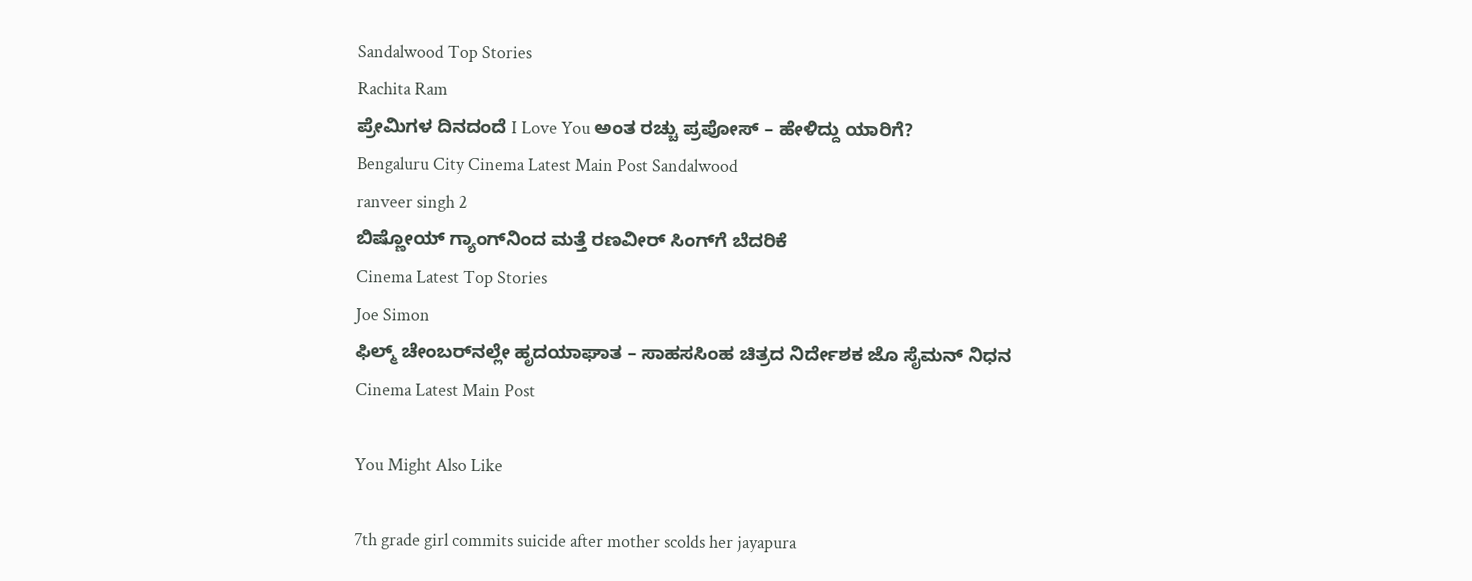Sandalwood Top Stories
Rachita Ram
ಪ್ರೇಮಿಗಳ ದಿನದಂದೆ I Love You ಅಂತ ರಚ್ಚು ಪ್ರಪೋಸ್‌ – ಹೇಳಿದ್ದು ಯಾರಿಗೆ?
Bengaluru City Cinema Latest Main Post Sandalwood
ranveer singh 2
ಬಿಷ್ಣೋಯ್ ಗ್ಯಾಂಗ್‌ನಿಂದ ಮತ್ತೆ ರಣವೀರ್ ಸಿಂಗ್‌ಗೆ ಬೆದರಿಕೆ
Cinema Latest Top Stories
Joe Simon
ಫಿಲ್ಮ್‌ ಚೇಂಬರ್‌ನಲ್ಲೇ ಹೃದಯಾಘಾತ – ಸಾಹಸಸಿಂಹ ಚಿತ್ರದ ನಿರ್ದೇಶಕ ಜೊ ಸೈಮನ್ ನಿಧನ
Cinema Latest Main Post

You Might Also Like

7th grade girl commits suicide after mother scolds her jayapura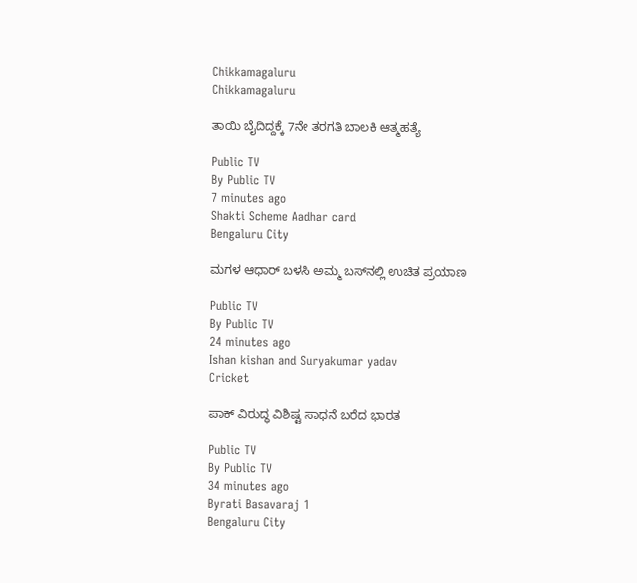Chikkamagaluru
Chikkamagaluru

ತಾಯಿ ಬೈದಿದ್ದಕ್ಕೆ 7ನೇ ತರಗತಿ ಬಾಲಕಿ ಆತ್ಮಹತ್ಯೆ

Public TV
By Public TV
7 minutes ago
Shakti Scheme Aadhar card
Bengaluru City

ಮಗಳ ಆಧಾರ್ ಬಳಸಿ ಅಮ್ಮ ಬಸ್‌ನಲ್ಲಿ ಉಚಿತ ಪ್ರಯಾಣ

Public TV
By Public TV
24 minutes ago
Ishan kishan and Suryakumar yadav
Cricket

ಪಾಕ್‌ ವಿರುದ್ಧ ವಿಶಿಷ್ಟ ಸಾಧನೆ ಬರೆದ ಭಾರತ

Public TV
By Public TV
34 minutes ago
Byrati Basavaraj 1
Bengaluru City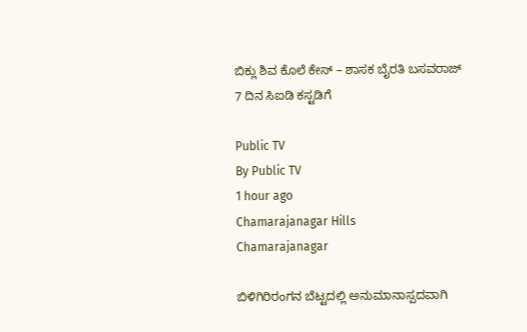ಬಿಕ್ಲು ಶಿವ ಕೊಲೆ ಕೇಸ್‌ – ಶಾಸಕ ಬೈರತಿ ಬಸವರಾಜ್ 7 ದಿನ ಸಿಐಡಿ ಕಸ್ಟಡಿಗೆ

Public TV
By Public TV
1 hour ago
Chamarajanagar Hills
Chamarajanagar

ಬಿಳಿಗಿರಿರಂಗನ ಬೆಟ್ಟದಲ್ಲಿ ಅನುಮಾನಾಸ್ಪದವಾಗಿ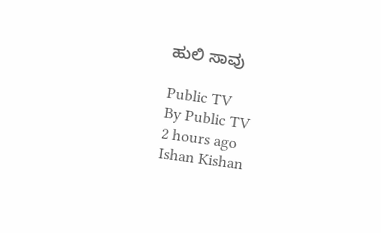ಹುಲಿ ಸಾವು

Public TV
By Public TV
2 hours ago
Ishan Kishan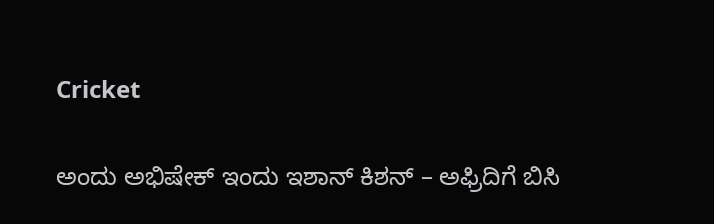Cricket

ಅಂದು ಅಭಿಷೇಕ್‌ ಇಂದು ಇಶಾನ್‌ ಕಿಶನ್‌ – ಅಫ್ರಿದಿಗೆ ಬಿಸಿ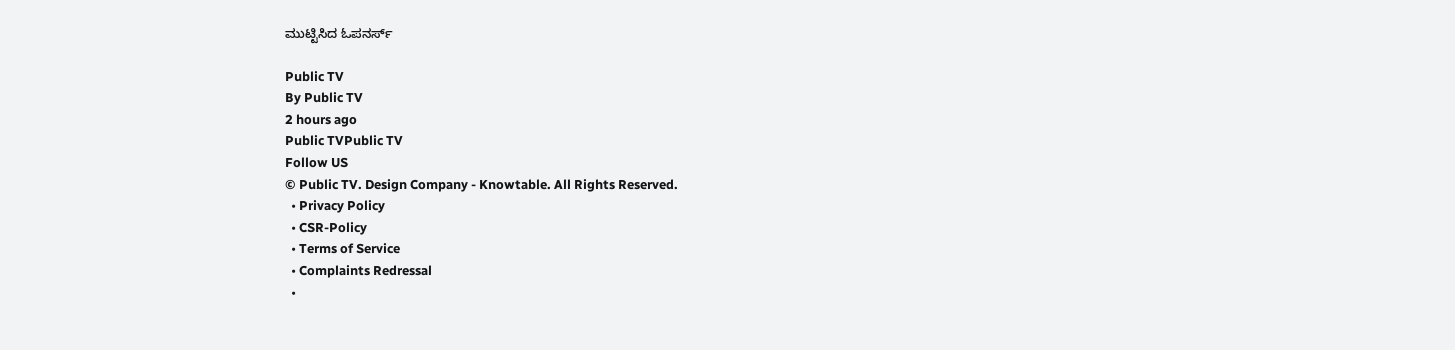ಮುಟ್ಟಿಸಿದ ಓಪನರ್ಸ್‌

Public TV
By Public TV
2 hours ago
Public TVPublic TV
Follow US
© Public TV. Design Company - Knowtable. All Rights Reserved.
  • Privacy Policy
  • CSR-Policy
  • Terms of Service
  • Complaints Redressal
  •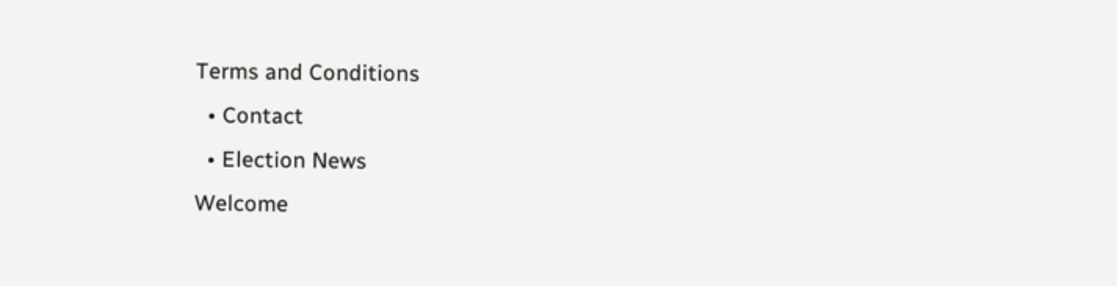Terms and Conditions
  • Contact
  • Election News
Welcome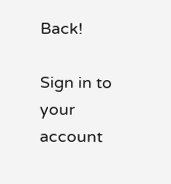Back!

Sign in to your account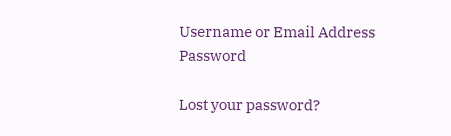Username or Email Address
Password

Lost your password?